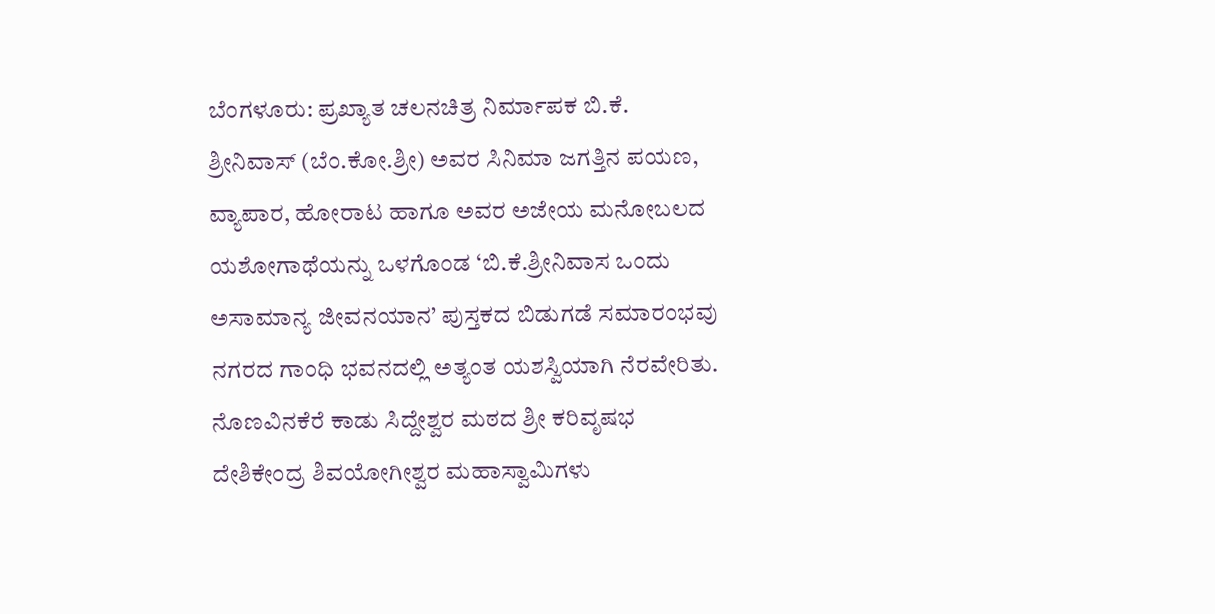ಬೆಂಗಳೂರು: ಪ್ರಖ್ಯಾತ ಚಲನಚಿತ್ರ ನಿರ್ಮಾಪಕ ಬಿ.ಕೆ. ಶ್ರೀನಿವಾಸ್ (ಬೆಂ.ಕೋ.ಶ್ರೀ) ಅವರ ಸಿನಿಮಾ ಜಗತ್ತಿನ ಪಯಣ, ವ್ಯಾಪಾರ, ಹೋರಾಟ ಹಾಗೂ ಅವರ ಅಜೇಯ ಮನೋಬಲದ ಯಶೋಗಾಥೆಯನ್ನು ಒಳಗೊಂಡ ‘ಬಿ.ಕೆ.ಶ್ರೀನಿವಾಸ ಒಂದು ಅಸಾಮಾನ್ಯ ಜೀವನಯಾನ’ ಪುಸ್ತಕದ ಬಿಡುಗಡೆ ಸಮಾರಂಭವು ನಗರದ ಗಾಂಧಿ ಭವನದಲ್ಲಿ ಅತ್ಯಂತ ಯಶಸ್ವಿಯಾಗಿ ನೆರವೇರಿತು.
ನೊಣವಿನಕೆರೆ ಕಾಡು ಸಿದ್ದೇಶ್ವರ ಮಠದ ಶ್ರೀ ಕರಿವೃಷಭ ದೇಶಿಕೇಂದ್ರ ಶಿವಯೋಗೀಶ್ವರ ಮಹಾಸ್ವಾಮಿಗಳು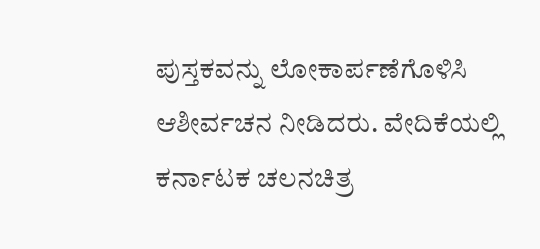ಪುಸ್ತಕವನ್ನು ಲೋಕಾರ್ಪಣೆಗೊಳಿಸಿ ಆಶೀರ್ವಚನ ನೀಡಿದರು. ವೇದಿಕೆಯಲ್ಲಿ ಕರ್ನಾಟಕ ಚಲನಚಿತ್ರ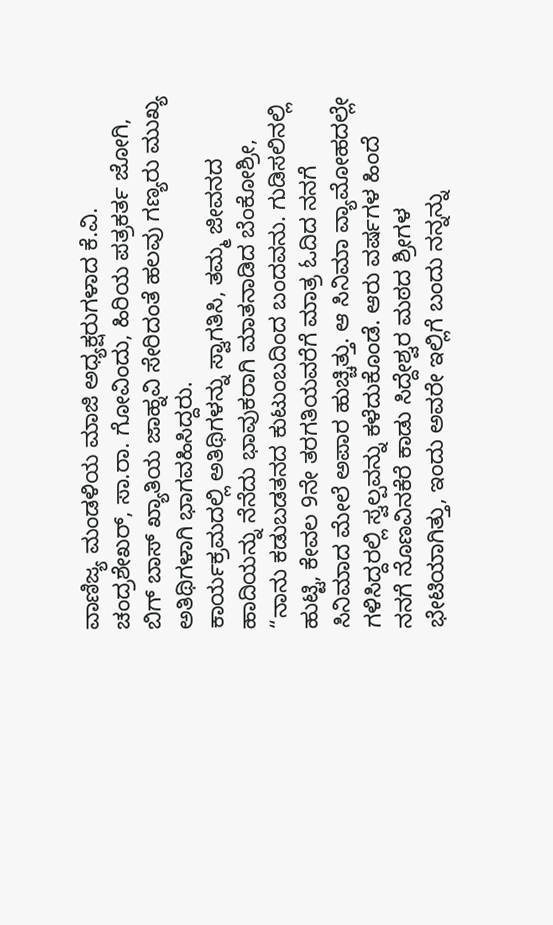ವಾಣಿಜ್ಯ ಮಂಡಳಿಯ ಮಾಜಿ ಅಧ್ಯಕ್ಷರುಗಳಾದ ಕೆ.ವಿ. ಚಂದ್ರಶೇಖರ್, ಸಾ.ರಾ. ಗೋವಿಂದು, ಹಿರಿಯ ಪತ್ರಕರ್ತ ಜೋಗಿ, ಬಿಗ್ ಬಾಸ್ ಖ್ಯಾತಿಯ ಜಾಹ್ನವಿ ಸೇರಿದಂತೆ ಹಲವು ಗಣ್ಯರು ಮುಖ್ಯ ಅತಿಥಿಗಳಾಗಿ ಭಾಗವಹಿಸಿದ್ದರು.
ಕಾರ್ಯಕ್ರಮದಲ್ಲಿ ಅತಿಥಿಗಳನ್ನು ಸ್ವಾಗತಿಸಿ, ತಮ್ಮ ಜೀವನದ ಹಾದಿಯನ್ನು ನೆನೆದು ಭಾವುಕರಾಗಿ ಮಾತನಾಡಿದ ಬೆಂಕೋಶ್ರೀ, “ನಾನು ಕಡುಬಡತನದ ಕುಟುಂಬದಿಂದ ಬಂದವನು. ಗುಡಿಸಲಿನಲ್ಲಿ ಹುಟ್ಟಿ, ಕೇವಲ 9ನೇ ತರಗತಿಯವರೆಗೆ ಮಾತ್ರ ಓದಿದ ನನಗೆ ಸಿನಿಮಾದ ಮೇಲೆ ಅಪಾರ ಹುಚ್ಚಿತ್ತು. ಆ ಸಿನಿಮಾ ವ್ಯಾಮೋಹದಲ್ಲೇ ಗಳಿಸಿದ್ದರಲ್ಲಿ ಸ್ವಲ್ಪವನ್ನು ಕಳೆದುಕೊಂಡೆ. ಆರು ವರ್ಷಗಳ ಹಿಂದೆ ನನಗೆ ನೊಣವಿನಕೆರೆ ಕಾಡು ಸಿದ್ದೇಶ್ವರ ಮಠದ ಶ್ರೀಗಳ ಭೇಟಿಯಾಗಿತ್ತು, ಇಂದು ಅವರೇ ಇಲ್ಲಿಗೆ ಬಂದು ನನ್ನನ್ನು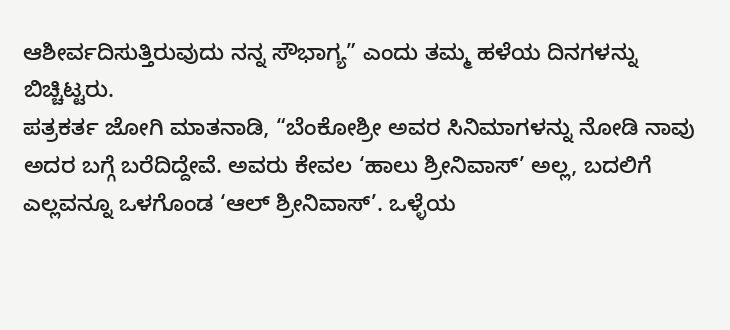ಆಶೀರ್ವದಿಸುತ್ತಿರುವುದು ನನ್ನ ಸೌಭಾಗ್ಯ” ಎಂದು ತಮ್ಮ ಹಳೆಯ ದಿನಗಳನ್ನು ಬಿಚ್ಚಿಟ್ಟರು.
ಪತ್ರಕರ್ತ ಜೋಗಿ ಮಾತನಾಡಿ, “ಬೆಂಕೋಶ್ರೀ ಅವರ ಸಿನಿಮಾಗಳನ್ನು ನೋಡಿ ನಾವು ಅದರ ಬಗ್ಗೆ ಬರೆದಿದ್ದೇವೆ. ಅವರು ಕೇವಲ ‘ಹಾಲು ಶ್ರೀನಿವಾಸ್’ ಅಲ್ಲ, ಬದಲಿಗೆ ಎಲ್ಲವನ್ನೂ ಒಳಗೊಂಡ ‘ಆಲ್ ಶ್ರೀನಿವಾಸ್’. ಒಳ್ಳೆಯ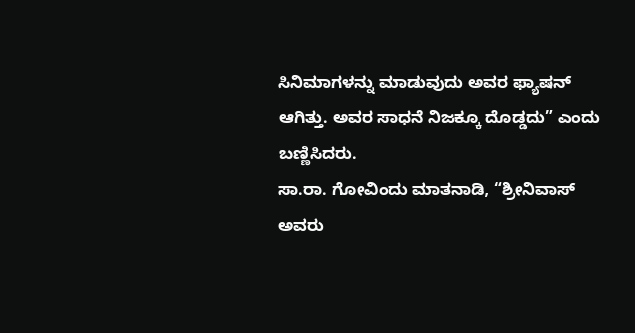ಸಿನಿಮಾಗಳನ್ನು ಮಾಡುವುದು ಅವರ ಫ್ಯಾಷನ್ ಆಗಿತ್ತು. ಅವರ ಸಾಧನೆ ನಿಜಕ್ಕೂ ದೊಡ್ಡದು” ಎಂದು ಬಣ್ಣಿಸಿದರು.
ಸಾ.ರಾ. ಗೋವಿಂದು ಮಾತನಾಡಿ, “ಶ್ರೀನಿವಾಸ್ ಅವರು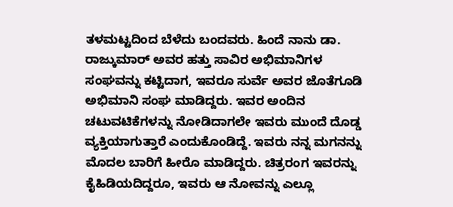ತಳಮಟ್ಟದಿಂದ ಬೆಳೆದು ಬಂದವರು. ಹಿಂದೆ ನಾನು ಡಾ. ರಾಜ್ಕುಮಾರ್ ಅವರ ಹತ್ತು ಸಾವಿರ ಅಭಿಮಾನಿಗಳ ಸಂಘವನ್ನು ಕಟ್ಟಿದಾಗ, ಇವರೂ ಸುರ್ವೆ ಅವರ ಜೊತೆಗೂಡಿ ಅಭಿಮಾನಿ ಸಂಘ ಮಾಡಿದ್ದರು. ಇವರ ಅಂದಿನ ಚಟುವಟಿಕೆಗಳನ್ನು ನೋಡಿದಾಗಲೇ ಇವರು ಮುಂದೆ ದೊಡ್ಡ ವ್ಯಕ್ತಿಯಾಗುತ್ತಾರೆ ಎಂದುಕೊಂಡಿದ್ದೆ. ಇವರು ನನ್ನ ಮಗನನ್ನು ಮೊದಲ ಬಾರಿಗೆ ಹೀರೊ ಮಾಡಿದ್ದರು. ಚಿತ್ರರಂಗ ಇವರನ್ನು ಕೈಹಿಡಿಯದಿದ್ದರೂ, ಇವರು ಆ ನೋವನ್ನು ಎಲ್ಲೂ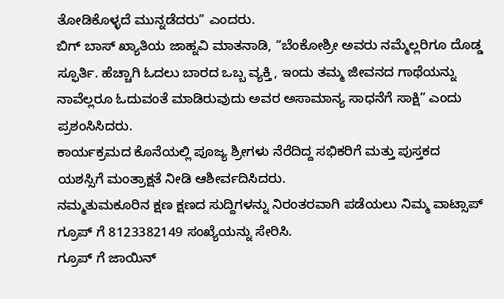ತೋಡಿಕೊಳ್ಳದೆ ಮುನ್ನಡೆದರು” ಎಂದರು.
ಬಿಗ್ ಬಾಸ್ ಖ್ಯಾತಿಯ ಜಾಹ್ನವಿ ಮಾತನಾಡಿ, “ಬೆಂಕೋಶ್ರೀ ಅವರು ನಮ್ಮೆಲ್ಲರಿಗೂ ದೊಡ್ಡ ಸ್ಫೂರ್ತಿ. ಹೆಚ್ಚಾಗಿ ಓದಲು ಬಾರದ ಒಬ್ಬ ವ್ಯಕ್ತಿ, ಇಂದು ತಮ್ಮ ಜೀವನದ ಗಾಥೆಯನ್ನು ನಾವೆಲ್ಲರೂ ಓದುವಂತೆ ಮಾಡಿರುವುದು ಅವರ ಅಸಾಮಾನ್ಯ ಸಾಧನೆಗೆ ಸಾಕ್ಷಿ” ಎಂದು ಪ್ರಶಂಸಿಸಿದರು.
ಕಾರ್ಯಕ್ರಮದ ಕೊನೆಯಲ್ಲಿ ಪೂಜ್ಯ ಶ್ರೀಗಳು ನೆರೆದಿದ್ದ ಸಭಿಕರಿಗೆ ಮತ್ತು ಪುಸ್ತಕದ ಯಶಸ್ಸಿಗೆ ಮಂತ್ರಾಕ್ಷತೆ ನೀಡಿ ಆಶೀರ್ವದಿಸಿದರು.
ನಮ್ಮತುಮಕೂರಿನ ಕ್ಷಣ ಕ್ಷಣದ ಸುದ್ದಿಗಳನ್ನು ನಿರಂತರವಾಗಿ ಪಡೆಯಲು ನಿಮ್ಮ ವಾಟ್ಸಾಪ್ ಗ್ರೂಪ್ ಗೆ 8123382149 ಸಂಖ್ಯೆಯನ್ನು ಸೇರಿಸಿ.
ಗ್ರೂಪ್ ಗೆ ಜಾಯಿನ್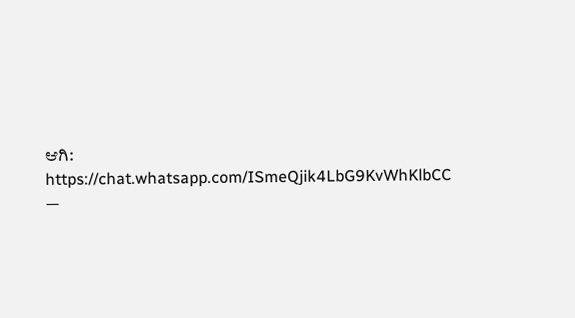ಆಗಿ: https://chat.whatsapp.com/ISmeQjik4LbG9KvWhKlbCC
—